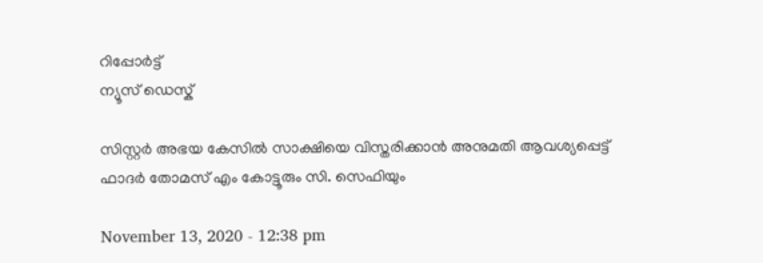റിപ്പോര്‍ട്ട്
ന്യൂസ് ഡെസ്ക്

സിസ്റ്റര്‍ അഭയ കേസില്‍ സാക്ഷിയെ വിസ്തരിക്കാന്‍ അനുമതി ആവശ്യപ്പെട്ട് ഫാദര്‍ തോമസ് എം കോട്ടൂരും സി. സെഫിയും

November 13, 2020 - 12:38 pm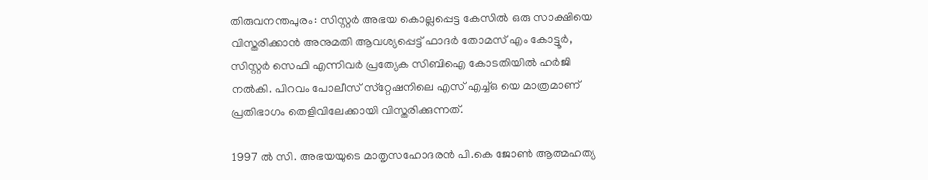തിരുവനന്തപുരം: സിസ്റ്റര്‍ അഭയ കൊല്ലപ്പെട്ട കേസില്‍ ഒരു സാക്ഷിയെ വിസ്തരിക്കാന്‍ അനുമതി ആവശ്യപ്പെട്ട് ഫാദര്‍ തോമസ് എം കോട്ടൂര്‍, സിസ്റ്റര്‍ സെഫി എന്നിവര്‍ പ്രത്യേക സിബിഐ കോടതിയില്‍ ഹര്‍ജി നല്‍കി. പിറവം പോലീസ് സ്‌റ്റേഷനിലെ എസ് എച്ച്ഒ യെ മാത്രമാണ് പ്രതിഭാഗം തെളിവിലേക്കായി വിസ്തരിക്കുന്നത്.

1997 ല്‍ സി. അഭയയുടെ മാതൃസഹോദരന്‍ പി.കെ ജോണ്‍ ആത്മഹത്യ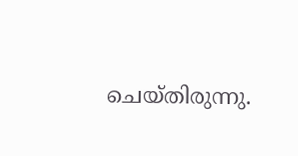ചെയ്തിരുന്നു.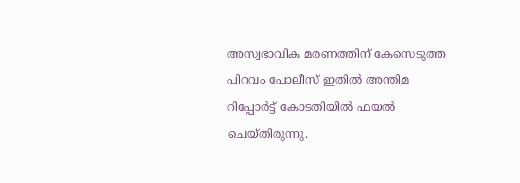അസ്വഭാവിക മരണത്തിന് കേസെടുത്ത പിറവം പോലീസ് ഇതില്‍ അന്തിമ റിപ്പോര്‍ട്ട് കോടതിയില്‍ ഫയല്‍ ചെയ്തിരുന്നു.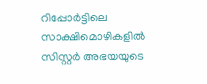റിപ്പോര്‍ട്ടിലെ സാക്ഷിമൊഴികളില്‍ സിസ്റ്റര്‍ അഭയയുടെ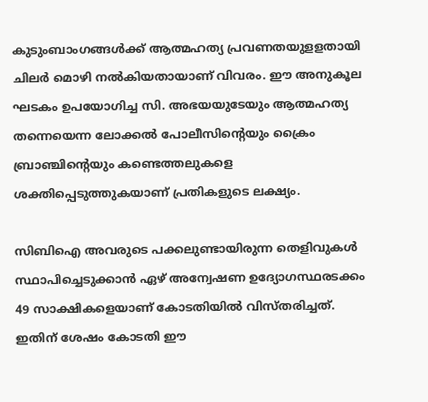കുടുംബാംഗങ്ങള്‍ക്ക് ആത്മഹത്യ പ്രവണതയുളളതായി ചിലര്‍ മൊഴി നല്‍കിയതായാണ് വിവരം. ഈ അനുകൂല ഘടകം ഉപയോഗിച്ച സി. അഭയയുടേയും ആത്മഹത്യ തന്നെയെന്ന ലോക്കല്‍ പോലീസിന്റെയും ക്രൈം ബ്രാഞ്ചിന്റെയും കണ്ടെത്തലുകളെ ശക്തിപ്പെടുത്തുകയാണ് പ്രതികളുടെ ലക്ഷ്യം.

സിബിഐ അവരുടെ പക്കലുണ്ടായിരുന്ന തെളിവുകള്‍ സ്ഥാപിച്ചെടുക്കാന്‍ ഏഴ് അന്വേഷണ ഉദ്യോഗസ്ഥരടക്കം 49 സാക്ഷികളെയാണ് കോടതിയില്‍ വിസ്തരിച്ചത്. ഇതിന് ശേഷം കോടതി ഈ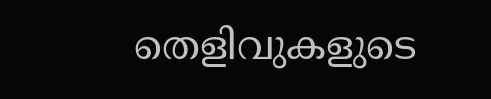തെളിവുകളുടെ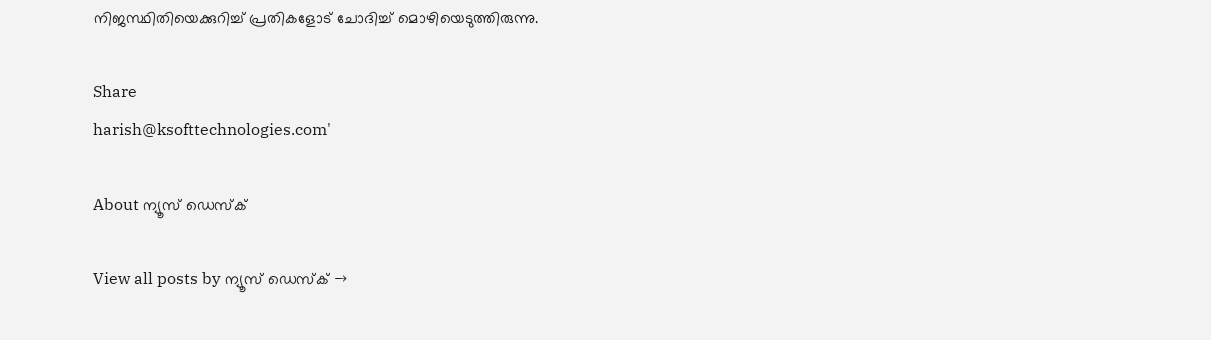നിജസ്ഥിതിയെക്കുറിച്ച് പ്രതികളോട് ചോദിച്ച് മൊഴിയെടുത്തിരുന്നു.

Share
harish@ksofttechnologies.com'

About ന്യൂസ് ഡെസ്ക്

View all posts by ന്യൂസ് ഡെസ്ക് →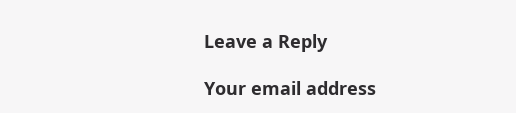Leave a Reply

Your email address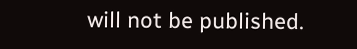will not be published.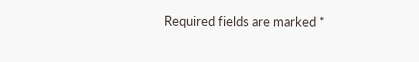Required fields are marked *